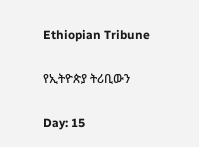Ethiopian Tribune

የኢትዮጵያ ትሪቢውን

Day: 15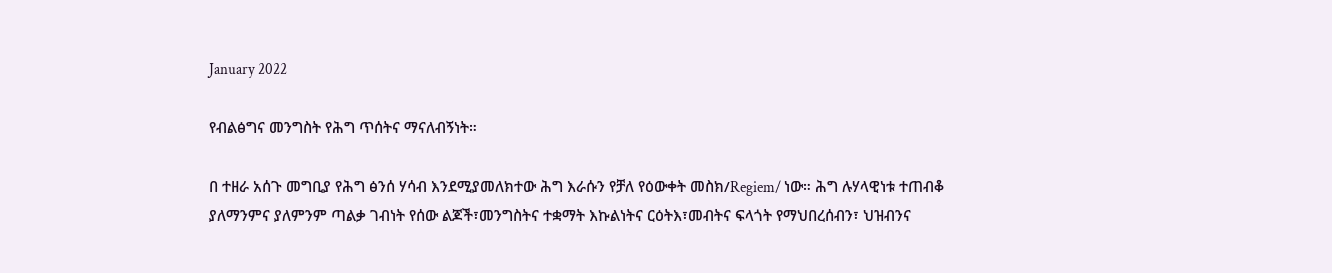January 2022

የብልፅግና መንግስት የሕግ ጥሰትና ማናለብኝነት።

በ ተዘራ አሰጉ መግቢያ የሕግ ፅንሰ ሃሳብ እንደሚያመለክተው ሕግ እራሱን የቻለ የዕውቀት መስክ/Regiem/ ነው። ሕግ ሉሃላዊነቱ ተጠብቆ ያለማንምና ያለምንም ጣልቃ ገብነት የሰው ልጆች፣መንግስትና ተቋማት እኩልነትና ርዕትእ፣መብትና ፍላጎት የማህበረሰብን፣ ህዝብንና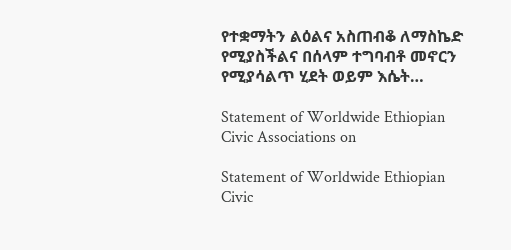የተቋማትን ልዕልና አስጠብቆ ለማስኬድ የሚያስችልና በሰላም ተግባብቶ መኖርን የሚያሳልጥ ሂደት ወይም እሴት…

Statement of Worldwide Ethiopian Civic Associations on

Statement of Worldwide Ethiopian Civic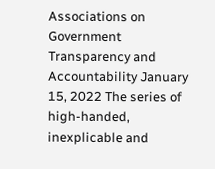Associations on Government Transparency and Accountability January 15, 2022 The series of high-handed, inexplicable and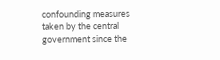confounding measures taken by the central government since the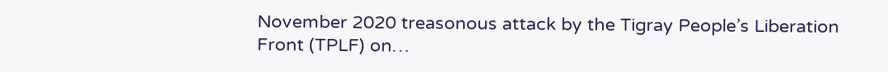November 2020 treasonous attack by the Tigray People’s Liberation Front (TPLF) on…